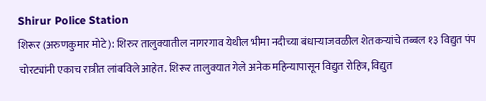Shirur Police Station
शिरूर (अरुणकुमार मोटे): शिरुर तालुक्यातील नागरगाव येथील भीमा नदीच्या बंधाऱ्याजवळील शेतकऱ्यांचे तब्बल १३ विद्युत पंप चोरट्यांनी एकाच रात्रीत लांबविले आहेत. शिरूर तालुक्यात गेले अनेक महिन्यापासून विद्युत रोहित्र, विद्युत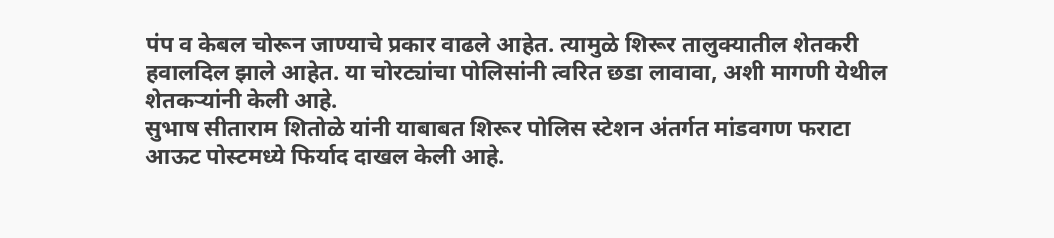पंप व केबल चोरून जाण्याचे प्रकार वाढले आहेत. त्यामुळे शिरूर तालुक्यातील शेतकरी हवालदिल झाले आहेत. या चोरट्यांचा पोलिसांनी त्वरित छडा लावावा, अशी मागणी येथील शेतकऱ्यांनी केली आहे.
सुभाष सीताराम शितोळे यांनी याबाबत शिरूर पोलिस स्टेशन अंतर्गत मांडवगण फराटा आऊट पोस्टमध्ये फिर्याद दाखल केली आहे.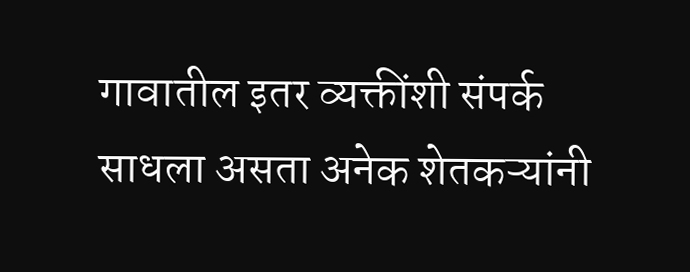गावातील इतर व्यक्तींशी संपर्क साधला असता अनेक शेतकऱ्यांनी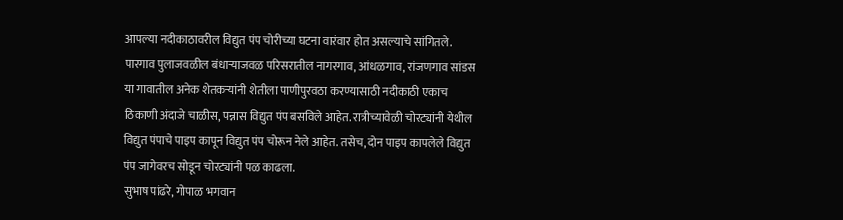आपल्या नदीकाठावरील विद्युत पंप चोरीच्या घटना वारंवार होत असल्याचे सांगितले. पारगाव पुलाजवळील बंधाऱ्याजवळ परिसरातील नागरगाव, आंधळगाव, रांजणगाव सांडस या गावातील अनेक शेतकऱ्यांनी शेतीला पाणीपुरवठा करण्यासाठी नदीकाठी एकाच ठिकाणी अंदाजे चाळीस, पन्नास विद्युत पंप बसविले आहेत. रात्रीच्यावेळी चोरट्यांनी येथील विद्युत पंपाचे पाइप कापून विद्युत पंप चोरून नेले आहेत. तसेच, दोन पाइप कापलेले विद्युत पंप जागेवरच सोडून चोरट्यांनी पळ काढला.
सुभाष पांढरे, गोपाळ भगवान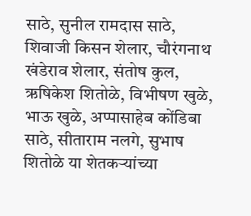साठे, सुनील रामदास साठे, शिवाजी किसन शेलार, चौरंगनाथ खंडेराव शेलार, संतोष कुल, ऋषिकेश शितोळे, विभीषण खुळे, भाऊ खुळे, अप्पासाहेब कोंडिबा साठे, सीताराम नलगे, सुभाष शितोळे या शेतकऱ्यांच्या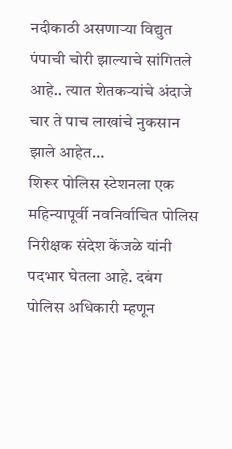नदीकाठी असणाऱ्या विद्युत पंपाची चोरी झाल्याचे सांगितले आहे.. त्यात शेतकऱ्यांचे अंदाजे चार ते पाच लाखांचे नुकसान झाले आहेत…
शिरूर पोलिस स्टेशनला एक महिन्यापूर्वी नवनिर्वाचित पोलिस निरीक्षक संदेश केंजळे यांनी पदभार घेतला आहे. दबंग पोलिस अधिकारी म्हणून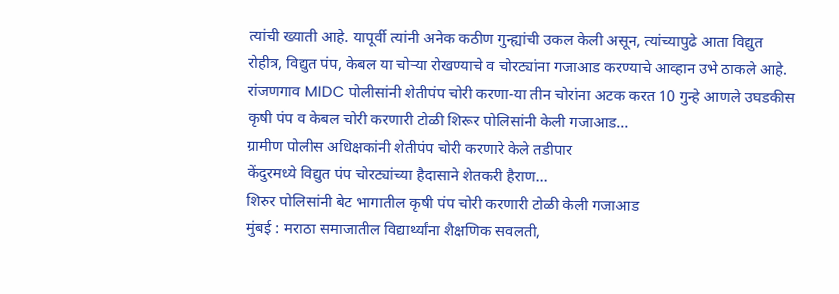त्यांची ख्याती आहे. यापूर्वी त्यांनी अनेक कठीण गुन्ह्यांची उकल केली असून, त्यांच्यापुढे आता विद्युत रोहीत्र, विद्युत पंप, केबल या चोऱ्या रोखण्याचे व चोरट्यांना गजाआड करण्याचे आव्हान उभे ठाकले आहे.
रांजणगाव MIDC पोलीसांनी शेतीपंप चोरी करणा-या तीन चोरांना अटक करत 10 गुन्हे आणले उघडकीस
कृषी पंप व केबल चोरी करणारी टोळी शिरूर पोलिसांनी केली गजाआड…
ग्रामीण पोलीस अधिक्षकांनी शेतीपंप चोरी करणारे केले तडीपार
केंदुरमध्ये विद्युत पंप चोरट्यांच्या हैदासाने शेतकरी हैराण…
शिरुर पोलिसांनी बेट भागातील कृषी पंप चोरी करणारी टोळी केली गजाआड
मुंबई : मराठा समाजातील विद्यार्थ्यांना शैक्षणिक सवलती,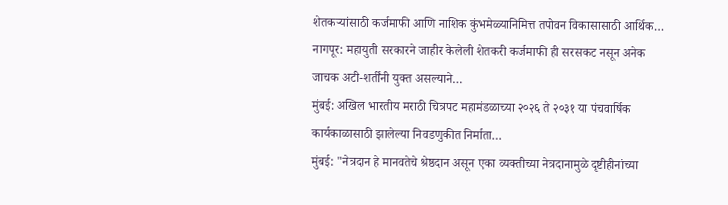शेतकऱ्यांसाठी कर्जमाफी आणि नाशिक कुंभमेळ्यानिमित्त तपोवन विकासासाठी आर्थिक…
नागपूर: महायुती सरकारने जाहीर केलेली शेतकरी कर्जमाफी ही सरसकट नसून अनेक जाचक अटी-शर्तींनी युक्त असल्याने…
मुंबई: अखिल भारतीय मराठी चित्रपट महामंडळाच्या २०२६ ते २०३१ या पंचवार्षिक कार्यकाळासाठी झालेल्या निवडणुकीत निर्माता…
मुंबई: "नेत्रदान हे मानवतेचे श्रेष्ठदान असून एका व्यक्तीच्या नेत्रदानामुळे दृष्टीहीनांच्या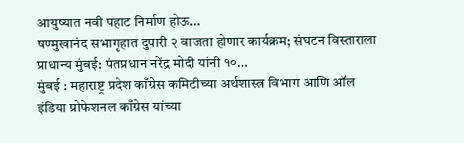आयुष्यात नवी पहाट निर्माण होऊ…
षण्मुखानंद सभागृहात दुपारी २ वाजता होणार कार्यक्रम; संघटन विस्ताराला प्राधान्य मुंबई: पंतप्रधान नरेंद्र मोदी यांनी १०…
मुंबई : महाराष्ट्र प्रदेश काँग्रेस कमिटीच्या अर्थशास्त्र विभाग आणि ऑल इंडिया प्रोफेशनल काँग्रेस यांच्या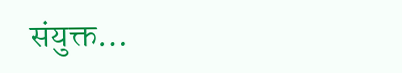संयुक्त…